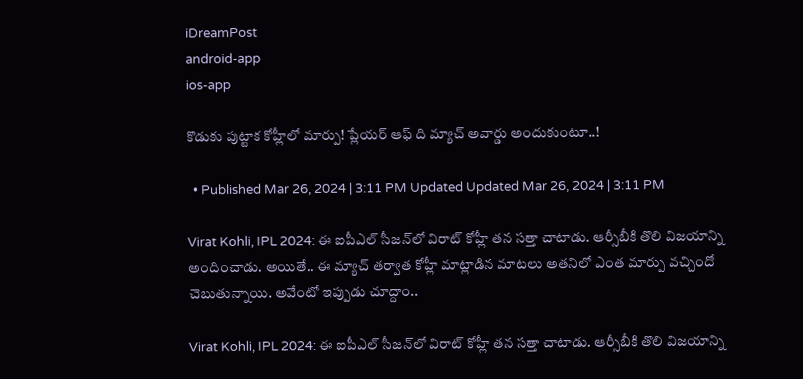iDreamPost
android-app
ios-app

కొడుకు పుట్టాక కోహ్లీలో మార్పు! ప్లేయర్‌ ఆఫ్‌ ది మ్యాచ్ అవార్డు అందుకుంటూ..!

  • Published Mar 26, 2024 | 3:11 PM Updated Updated Mar 26, 2024 | 3:11 PM

Virat Kohli, IPL 2024: ఈ ఐపీఎల్‌ సీజన్‌లో విరాట్‌ కోహ్లీ తన సత్తా చాటాడు. ఆర్సీబీకి తొలి విజయాన్ని అందించాడు. అయితే.. ఈ మ్యాచ్‌ తర్వాత కోహ్లీ మాట్లాడిన మాటలు అతనిలో ఎంత మార్పు వచ్చిందో చెబుతున్నాయి. అవేంటో ఇప్పుడు చూద్దాం..

Virat Kohli, IPL 2024: ఈ ఐపీఎల్‌ సీజన్‌లో విరాట్‌ కోహ్లీ తన సత్తా చాటాడు. ఆర్సీబీకి తొలి విజయాన్ని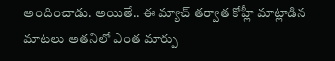అందించాడు. అయితే.. ఈ మ్యాచ్‌ తర్వాత కోహ్లీ మాట్లాడిన మాటలు అతనిలో ఎంత మార్పు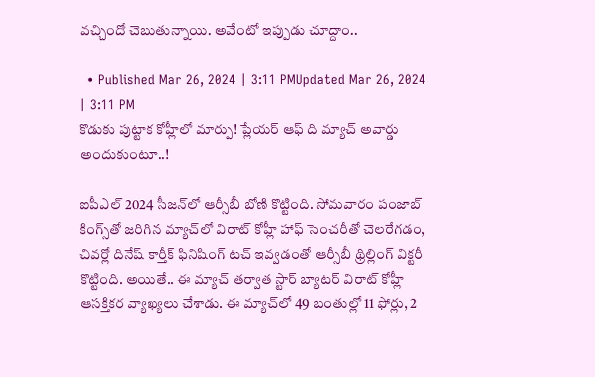వచ్చిందో చెబుతున్నాయి. అవేంటో ఇప్పుడు చూద్దాం..

  • Published Mar 26, 2024 | 3:11 PMUpdated Mar 26, 2024 | 3:11 PM
కొడుకు పుట్టాక కోహ్లీలో మార్పు! ప్లేయర్‌ ఆఫ్‌ ది మ్యాచ్ అవార్డు అందుకుంటూ..!

ఐపీఎల్‌ 2024 సీజన్‌లో ఆర్సీబీ బోణి కొట్టింది. సోమవారం పంజాబ్‌ కింగ్స్‌తో జరిగిన మ్యాచ్‌లో విరాట్‌ కోహ్లీ హాఫ్‌ సెంచరీతో చెలరేగడం, చివర్లో దినేష్‌ కార్తీక్‌ ఫినిషింగ్‌ టచ్‌ ఇవ్వడంతో ఆర్సీబీ థ్రిల్లింగ్‌ విక్టరీ కొట్టింది. అయితే.. ఈ మ్యాచ్‌ తర్వాత స్టార్‌ బ్యాటర్‌ విరాట్‌ కోహ్లీ ఆసక్తికర వ్యాఖ్యలు చేశాడు. ఈ మ్యాచ్‌లో 49 బంతుల్లో 11 ఫోర్లు, 2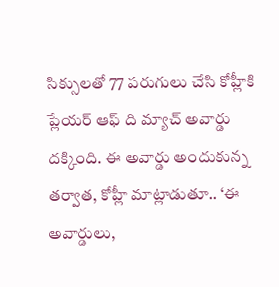సిక్సులతో 77 పరుగులు చేసి కోహ్లీకి ప్లేయర్‌ ఆఫ్‌ ది మ్యాచ్‌ అవార్డు దక్కింది. ఈ అవార్డు అందుకున్న తర్వాత, కోహ్లీ మాట్లాడుతూ.. ‘ఈ అవార్డులు,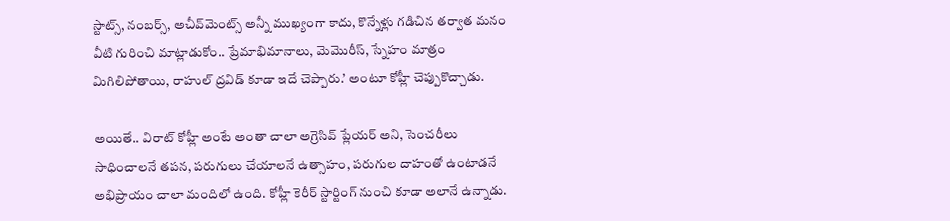స్టాట్స్‌, నంబర్స్‌, అచీవ్‌మెంట్స్‌ అన్నీ ముఖ్యంగా కాదు, కొన్నేళ్లు గడిచిన తర్వాత మనం వీటి గురించి మాట్లాడుకోం.. ప్రేమాభిమానాలు, మెమొరీస్‌, స్నేహం మాత్రం మిగిలిపోతాయి, రాహుల్‌ ద్రవిడ్‌ కూడా ఇదే చెప్పారు.’ అంటూ కోహ్లీ చెప్పుకొచ్చాడు.

అయితే.. విరాట్‌ కోహ్లీ అంటే అంతా చాలా అగ్రెసివ్‌ ప్లేయర్‌ అని, సెంచరీలు సాధించాలనే తపన, పరుగులు చేయాలనే ఉత్సాహం, పరుగుల దాహంతో ఉంటాడనే అభిప్రాయం చాలా మందిలో ఉంది. కోహ్లీ కెరీర్‌ స్టార్టింగ్‌ నుంచి కూడా అలానే ఉన్నాడు.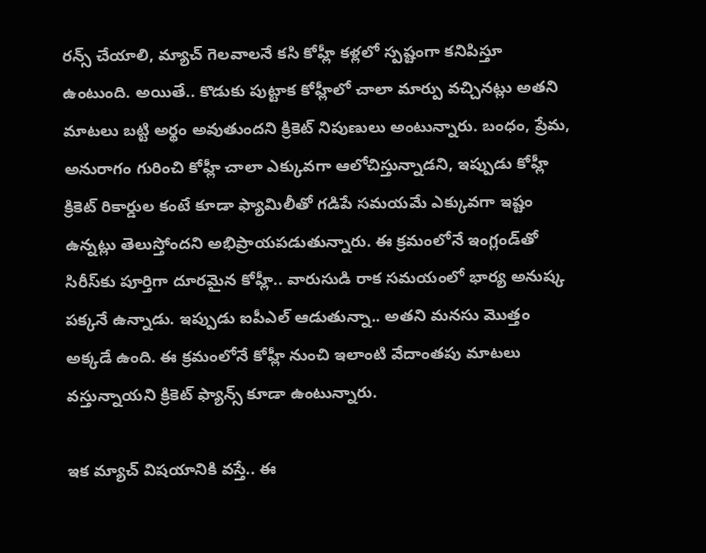రన్స్‌ చేయాలి, మ్యాచ్‌ గెలవాలనే కసి కోహ్లీ కళ్లలో స్పష్టంగా కనిపిస్తూ ఉంటుంది. అయితే.. కొడుకు పుట్టాక కోహ్లీలో చాలా మార్పు వచ్చినట్లు అతని మాటలు బట్టి అర్థం అవుతుందని క్రికెట్‌ నిపుణులు అంటున్నారు. బంధం, ప్రేమ, అనురాగం గురించి కోహ్లీ చాలా ఎక్కువగా ఆలోచిస్తున్నాడని, ఇప్పుడు కోహ్లీ క్రికెట్‌ రికార్డుల కంటే కూడా ఫ్యామిలీతో గడిపే సమయమే ఎక్కువగా ఇష్టం ఉన్నట్లు తెలుస్తోందని అభిప్రాయపడుతున్నారు. ఈ క్రమంలోనే ఇంగ్లండ్‌తో సిరీస్‌కు పూర్తిగా దూరమైన కోహ్లీ.. వారుసుడి రాక సమయంలో భార్య అనుష్క పక్కనే ఉన్నాడు. ఇప్పుడు ఐపీఎల్‌ ఆడుతున్నా.. అతని మనసు మొత్తం అక్కడే ఉంది. ఈ క్రమంలోనే కోహ్లీ నుంచి ఇలాంటి వేదాంతపు మాటలు వస్తున్నాయని క్రికెట్‌ ఫ్యాన్స్‌ కూడా ఉంటున్నారు.

ఇక మ్యాచ్‌ విషయానికి వస్తే.. ఈ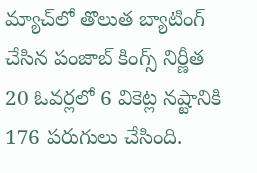మ్యాచ్‌లో తొలుత బ్యాటింగ్‌ చేసిన పంజాబ్‌ కింగ్స్‌ నిర్ణీత 20 ఓవర్లలో 6 వికెట్ల నష్టానికి 176 పరుగులు చేసింది.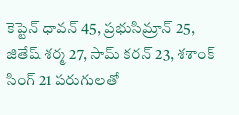కెప్టెన్‌ ధావన్‌ 45, ప్రభుసిమ్రాన్‌ 25, జితేష్‌ శర్మ 27, సామ్‌ కరన్‌ 23, శశాంక్‌ సింగ్‌ 21 పరుగులతో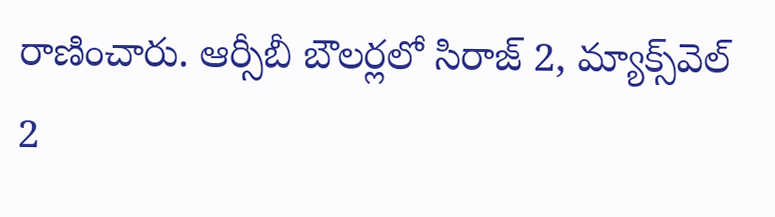రాణించారు. ఆర్సీబీ బౌలర్లలో సిరాజ్‌ 2, మ్యాక్స్‌వెల్‌ 2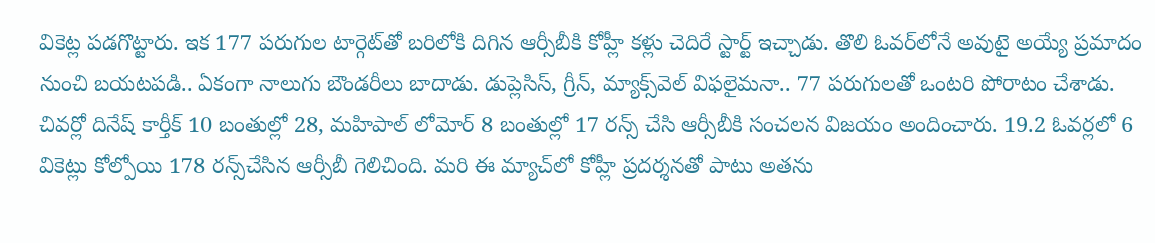వికెట్ల పడగొట్టారు. ఇక 177 పరుగుల టార్గెట్‌తో బరిలోకి దిగిన ఆర్సీబీకి కోహ్లీ కళ్లు చెదిరే స్టార్ట్‌ ఇచ్చాడు. తొలి ఓవర్‌లోనే అవుటై అయ్యే ప్రమాదం నుంచి బయటపడి.. ఏకంగా నాలుగు బౌండరీలు బాదాడు. డుప్లెసిస్‌, గ్రీన్‌, మ్యాక్స్‌వెల్‌ విఫలైమనా.. 77 పరుగులతో ఒంటరి పోరాటం చేశాడు. చివర్లో దినేష్‌ కార్తీక్‌ 10 బంతుల్లో 28, మహిపాల్‌ లోమోర్‌ 8 బంతుల్లో 17 రన్స్‌ చేసి ఆర్సీబీకి సంచలన విజయం అందించారు. 19.2 ఓవర్లలో 6 వికెట్లు కోల్పోయి 178 రన్స్‌చేసిన ఆర్సీబీ గెలిచింది. మరి ఈ మ్యాచ్‌లో కోహ్లీ ప్రదర్శనతో పాటు అతను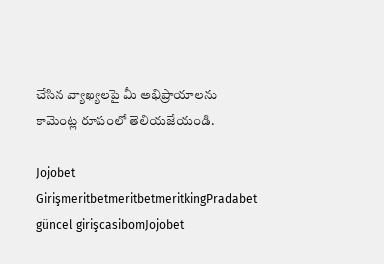చేసిన వ్యాఖ్యలపై మీ అభిప్రాయాలను కామెంట్ల రూపంలో తెలియజేయండి.

Jojobet GirişmeritbetmeritbetmeritkingPradabet güncel girişcasibomJojobet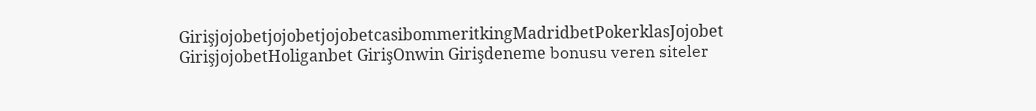GirişjojobetjojobetjojobetcasibommeritkingMadridbetPokerklasJojobet GirişjojobetHoliganbet GirişOnwin Girişdeneme bonusu veren siteler